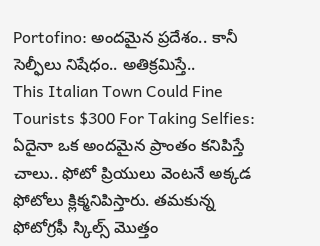Portofino: అందమైన ప్రదేశం.. కానీ సెల్ఫీలు నిషేధం.. అతిక్రమిస్తే..
This Italian Town Could Fine Tourists $300 For Taking Selfies: ఏదైనా ఒక అందమైన ప్రాంతం కనిపిస్తే చాలు.. ఫోటో ప్రియులు వెంటనే అక్కడ ఫోటోలు క్లిక్మనిపిస్తారు. తమకున్న ఫోటోగ్రఫీ స్కిల్స్ మొత్తం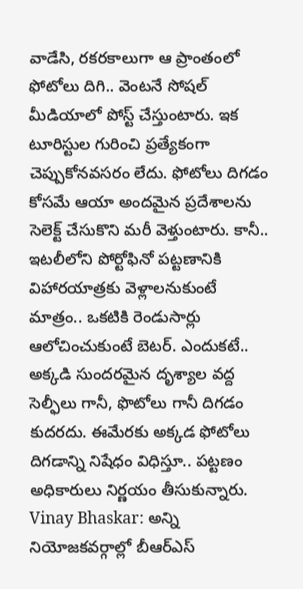వాడేసి, రకరకాలుగా ఆ ప్రాంతంలో ఫోటోలు దిగి.. వెంటనే సోషల్ మీడియాలో పోస్ట్ చేస్తుంటారు. ఇక టూరిస్టుల గురించి ప్రత్యేకంగా చెప్పుకోనవసరం లేదు. ఫోటోలు దిగడం కోసమే ఆయా అందమైన ప్రదేశాలను సెలెక్ట్ చేసుకొని మరీ వెళ్తుంటారు. కానీ.. ఇటలీలోని పోర్టోఫినో పట్టణానికి విహారయాత్రకు వెళ్లాలనుకుంటే మాత్రం.. ఒకటికి రెండుసార్లు ఆలోచించుకుంటే బెటర్. ఎందుకటే.. అక్కడి సుందరమైన దృశ్యాల వద్ద సెల్ఫీలు గానీ, ఫొటోలు గానీ దిగడం కుదరదు. ఈమేరకు అక్కడ ఫోటోలు దిగడాన్ని నిషేధం విధిస్తూ.. పట్టణం అధికారులు నిర్ణయం తీసుకున్నారు.
Vinay Bhaskar: అన్ని నియోజకవర్గాల్లో బీఆర్ఎస్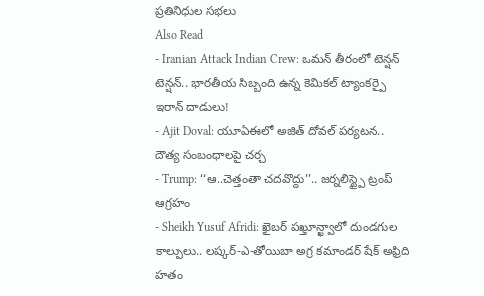ప్రతినిధుల సభలు
Also Read
- Iranian Attack Indian Crew: ఒమన్ తీరంలో టెన్షన్ టెన్షన్.. భారతీయ సిబ్బంది ఉన్న కెమికల్ ట్యాంకర్పై ఇరాన్ దాడులు!
- Ajit Doval: యూఏఈలో అజిత్ దోవల్ పర్యటన.. దౌత్య సంబంధాలపై చర్చ
- Trump: ‘‘ఆ..చెత్తంతా చదవొద్దు’’.. జర్నలిస్ట్పై ట్రంప్ ఆగ్రహం
- Sheikh Yusuf Afridi: ఖైబర్ పఖ్తూన్ఖ్వాలో దుండగుల కాల్పులు.. లష్కర్-ఎ-తోయిబా అగ్ర కమాండర్ షేక్ అఫ్రిది హతం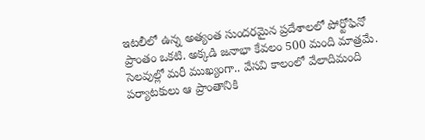ఇటలీలో ఉన్న అత్యంత సుందరమైన ప్రదేశాలలో పోర్టోఫినో ప్రాంతం ఒకటి. అక్కడి జనాభా కేవలం 500 మంది మాత్రమే. సెలవుల్లో మరీ ముఖ్యంగా.. వేసవి కాలంలో వేలాదిమంది పర్యాటకులు ఆ ప్రాంతానికి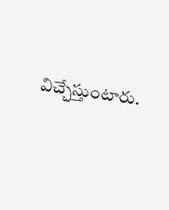విచ్చేస్తుంటారు.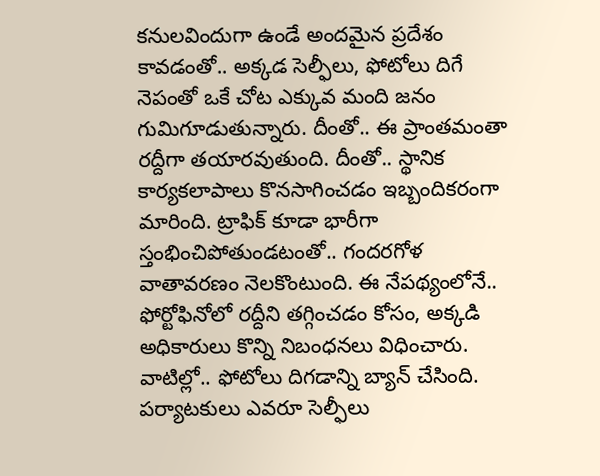కనులవిందుగా ఉండే అందమైన ప్రదేశం కావడంతో.. అక్కడ సెల్ఫీలు, ఫోటోలు దిగే నెపంతో ఒకే చోట ఎక్కువ మంది జనం గుమిగూడుతున్నారు. దీంతో.. ఈ ప్రాంతమంతా రద్దీగా తయారవుతుంది. దీంతో.. స్థానిక కార్యకలాపాలు కొనసాగించడం ఇబ్బందికరంగా మారింది. ట్రాఫిక్ కూడా భారీగా స్తంభించిపోతుండటంతో.. గందరగోళ వాతావరణం నెలకొంటుంది. ఈ నేపథ్యంలోనే.. ఫోర్టోఫినోలో రద్దీని తగ్గించడం కోసం, అక్కడి అధికారులు కొన్ని నిబంధనలు విధించారు. వాటిల్లో.. ఫోటోలు దిగడాన్ని బ్యాన్ చేసింది. పర్యాటకులు ఎవరూ సెల్ఫీలు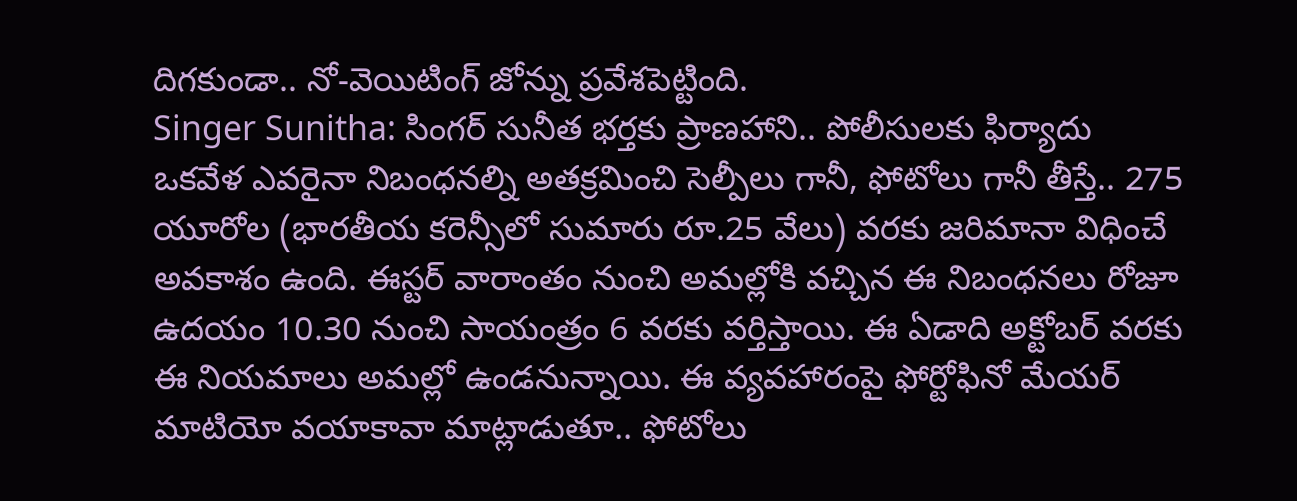దిగకుండా.. నో-వెయిటింగ్ జోన్ను ప్రవేశపెట్టింది.
Singer Sunitha: సింగర్ సునీత భర్తకు ప్రాణహాని.. పోలీసులకు ఫిర్యాదు
ఒకవేళ ఎవరైనా నిబంధనల్ని అతక్రమించి సెల్పీలు గానీ, ఫోటోలు గానీ తీస్తే.. 275 యూరోల (భారతీయ కరెన్సీలో సుమారు రూ.25 వేలు) వరకు జరిమానా విధించే అవకాశం ఉంది. ఈస్టర్ వారాంతం నుంచి అమల్లోకి వచ్చిన ఈ నిబంధనలు రోజూ ఉదయం 10.30 నుంచి సాయంత్రం 6 వరకు వర్తిస్తాయి. ఈ ఏడాది అక్టోబర్ వరకు ఈ నియమాలు అమల్లో ఉండనున్నాయి. ఈ వ్యవహారంపై ఫోర్టోఫినో మేయర్ మాటియో వయాకావా మాట్లాడుతూ.. ఫోటోలు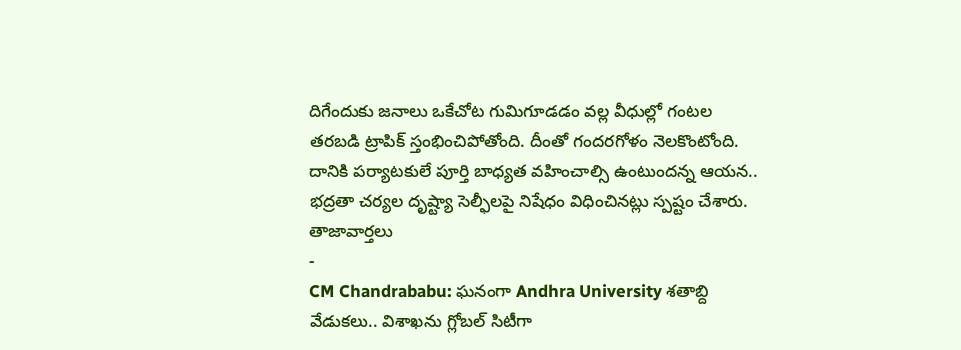దిగేందుకు జనాలు ఒకేచోట గుమిగూడడం వల్ల వీధుల్లో గంటల తరబడి ట్రాపిక్ స్తంభించిపోతోంది. దీంతో గందరగోళం నెలకొంటోంది. దానికి పర్యాటకులే పూర్తి బాధ్యత వహించాల్సి ఉంటుందన్న ఆయన.. భద్రతా చర్యల దృష్ట్యా సెల్ఫీలపై నిషేధం విధించినట్లు స్పష్టం చేశారు.
తాజావార్తలు
-
CM Chandrababu: ఘనంగా Andhra University శతాబ్ది వేడుకలు.. విశాఖను గ్లోబల్ సిటీగా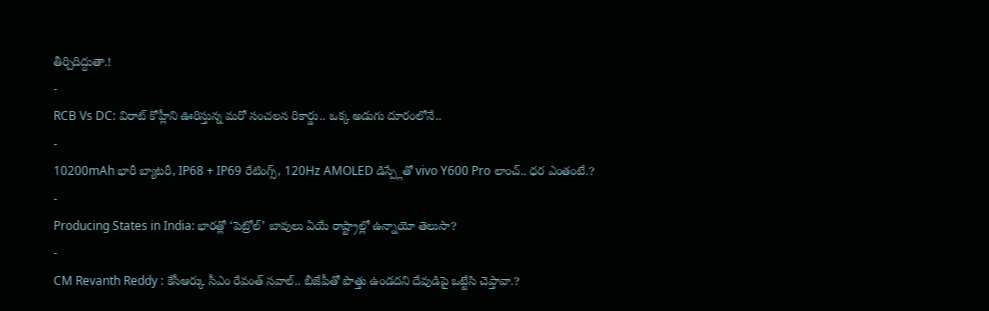తీర్చిదిద్దుతా.!
-
RCB Vs DC: విరాట్ కోహ్లీని ఊరిస్తున్న మరో సంచలన రికార్డు.. ఒక్క అడుగు దూరంలోనే..
-
10200mAh భారీ బ్యాటరీ, IP68 + IP69 రేటింగ్స్, 120Hz AMOLED డిస్ప్లేతో vivo Y600 Pro లాంచ్.. ధర ఎంతంటే.?
-
Producing States in India: భారత్లో ‘పెట్రోల్’ బావులు ఏయే రాష్ట్రాల్లో ఉన్నాయో తెలుసా?
-
CM Revanth Reddy : కేసీఆర్కు సీఎం రేవంత్ సవాల్.. బీజేపీతో పొత్తు ఉండదని దేవుడిపై ఒట్టేసి చెప్తావా.?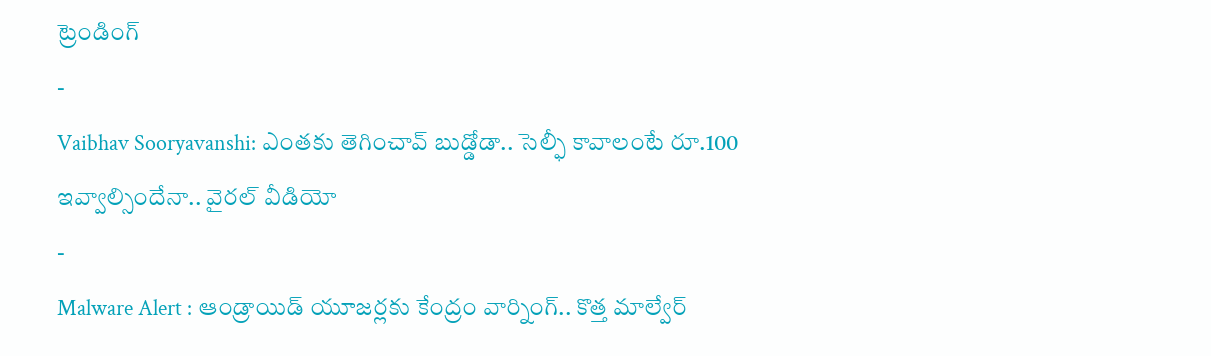ట్రెండింగ్
-
Vaibhav Sooryavanshi: ఎంతకు తెగించావ్ బుడ్డోడా.. సెల్ఫీ కావాలంటే రూ.100 ఇవ్వాల్సిందేనా.. వైరల్ వీడియో
-
Malware Alert : ఆండ్రాయిడ్ యూజర్లకు కేంద్రం వార్నింగ్.. కొత్త మాల్వేర్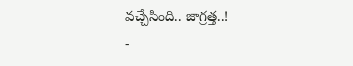వచ్చేసింది.. జాగ్రత్త..!
-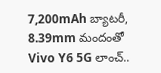7,200mAh బ్యాటరీ, 8.39mm మందంతో Vivo Y6 5G లాంచ్..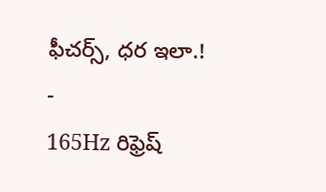ఫీచర్స్, ధర ఇలా.!
-
165Hz రిఫ్రెష్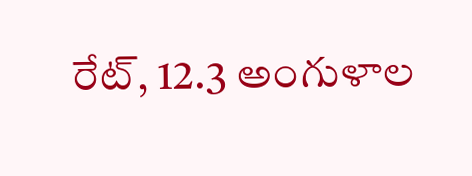రేట్, 12.3 అంగుళాల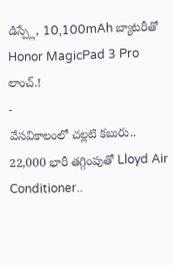డిస్ప్లే, 10,100mAh బ్యాటరీతో Honor MagicPad 3 Pro లాంచ్.!
-
వేసవికాలంలో చల్లటి కబురు.. 22,000 భారీ తగ్గింపుతో Lloyd Air Conditioner..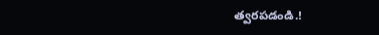త్వరపడండి.!